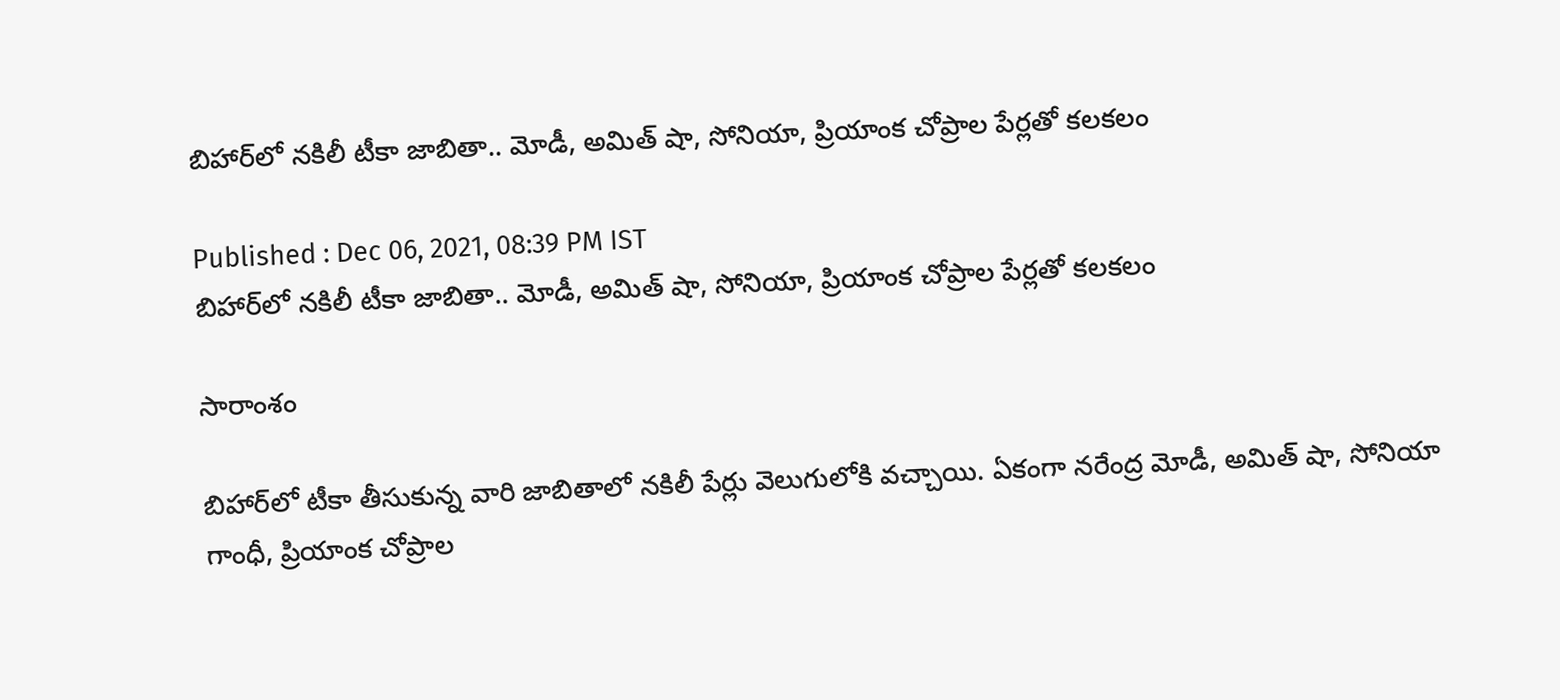బిహార్‌లో నకిలీ టీకా జాబితా.. మోడీ, అమిత్ షా, సోనియా, ప్రియాంక చోప్రాల పేర్లతో కలకలం

Published : Dec 06, 2021, 08:39 PM IST
బిహార్‌లో నకిలీ టీకా జాబితా.. మోడీ, అమిత్ షా, సోనియా, ప్రియాంక చోప్రాల పేర్లతో కలకలం

సారాంశం

బిహార్‌లో టీకా తీసుకున్న వారి జాబితాలో నకిలీ పేర్లు వెలుగులోకి వచ్చాయి. ఏకంగా నరేంద్ర మోడీ, అమిత్ షా, సోనియా గాంధీ, ప్రియాంక చోప్రాల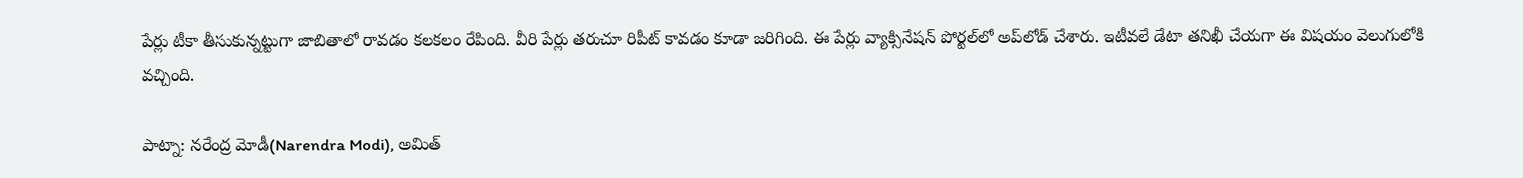పేర్లు టీకా తీసుకున్నట్టుగా జాబితాలో రావడం కలకలం రేపింది. వీరి పేర్లు తరుచూ రిపీట్ కావడం కూడా జరిగింది. ఈ పేర్లు వ్యాక్సినేషన్ పోర్టల్‌లో అప్‌లోడ్ చేశారు. ఇటీవలే డేటా తనిఖీ చేయగా ఈ విషయం వెలుగులోకి వచ్చింది.

పాట్నా: నరేంద్ర మోడీ(Narendra Modi), అమిత్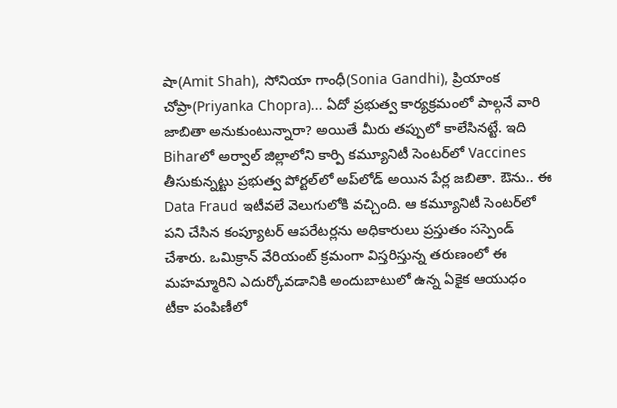షా(Amit Shah), సోనియా గాంధీ(Sonia Gandhi), ప్రియాంక చోప్రా(Priyanka Chopra)... ఏదో ప్రభుత్వ కార్యక్రమంలో పాల్గనే వారి జాబితా అనుకుంటున్నారా? అయితే మీరు తప్పులో కాలేసినట్టే. ఇది Biharలో అర్వాల్ జిల్లాలోని కార్పి కమ్యూనిటీ సెంటర్‌లో Vaccines తీసుకున్నట్టు ప్రభుత్వ పోర్టల్‌లో అప్‌లోడ్ అయిన పేర్ల జబితా. ఔను.. ఈ Data Fraud ఇటీవలే వెలుగులోకి వచ్చింది. ఆ కమ్యూనిటీ సెంటర్‌లో పని చేసిన కంప్యూటర్ ఆపరేటర్లను అధికారులు ప్రస్తుతం సస్పెండ్ చేశారు. ఒమిక్రాన్ వేరియంట్ క్రమంగా విస్తరిస్తున్న తరుణంలో ఈ మహమ్మారిని ఎదుర్కోవడానికి అందుబాటులో ఉన్న ఏకైక ఆయుధం టీకా పంపిణీలో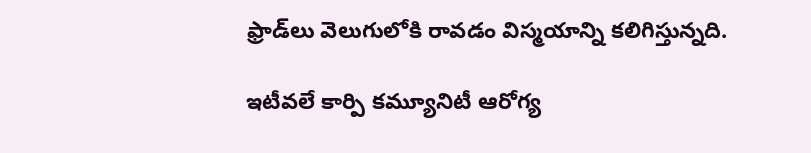ఫ్రాడ్‌లు వెలుగులోకి రావడం విస్మయాన్ని కలిగిస్తున్నది.

ఇటీవలే కార్పి కమ్యూనిటీ ఆరోగ్య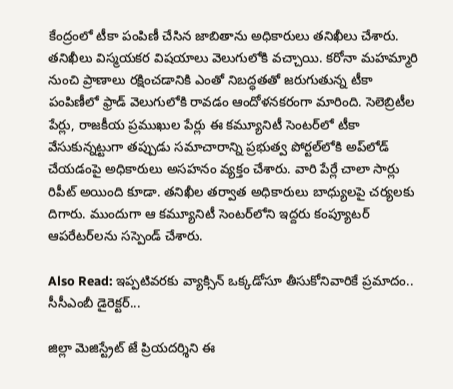కేంద్రంలో టీకా పంపిణీ చేసిన జాబితాను అధికారులు తనిఖీలు చేశారు. తనిఖీలు విస్మయకర విషయాలు వెలుగులోకి వచ్చాయి. కరోనా మహమ్మారి నుంచి ప్రాణాలు రక్షించడానికి ఎంతో నిబద్ధతతో జరుగుతున్న టీకా పంపిణీలో ఫ్రాడ్ వెలుగులోకి రావడం ఆందోళనకరంగా మారింది. సెలెబ్రిటీల పేర్లు, రాజకీయ ప్రముఖుల పేర్లు ఈ కమ్యూనిటీ సెంటర్‌లో టీకా వేసుకున్నట్టుగా తప్పుడు సమాచారాన్ని ప్రభుత్వ పోర్టల్‌లోకి అప్‌లోడ్ చేయడంపై అధికారులు అసహనం వ్యక్తం చేశారు. వారి పేర్లే చాలా సార్లు రిపీట్ అయింది కూడా. తనిఖీల తర్వాత అధికారులు బాధ్యులపై చర్యలకు దిగారు. ముందుగా ఆ కమ్యూనిటీ సెంటర్‌లోని ఇద్దరు కంప్యూటర్ ఆపరేటర్‌లను సస్పెండ్ చేశారు.

Also Read: ఇప్పటివరకు వ్యాక్సిన్ ఒక్కడోసూ తీసుకోనివారికే ప్రమాదం.. సీసీఎంబీ డైరెక్టర్...

జిల్లా మెజిస్ట్రేట్ జే ప్రియదర్శిని ఈ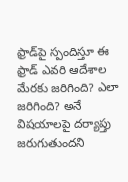ఫ్రాడ్‌పై స్పందిస్తూ ఈ ఫ్రాడ్ ఎవరి ఆదేశాల మేరకు జరిగింది? ఎలా జరిగింది? అనే విషయాలపై దర్యాప్తు జరుగుతుందని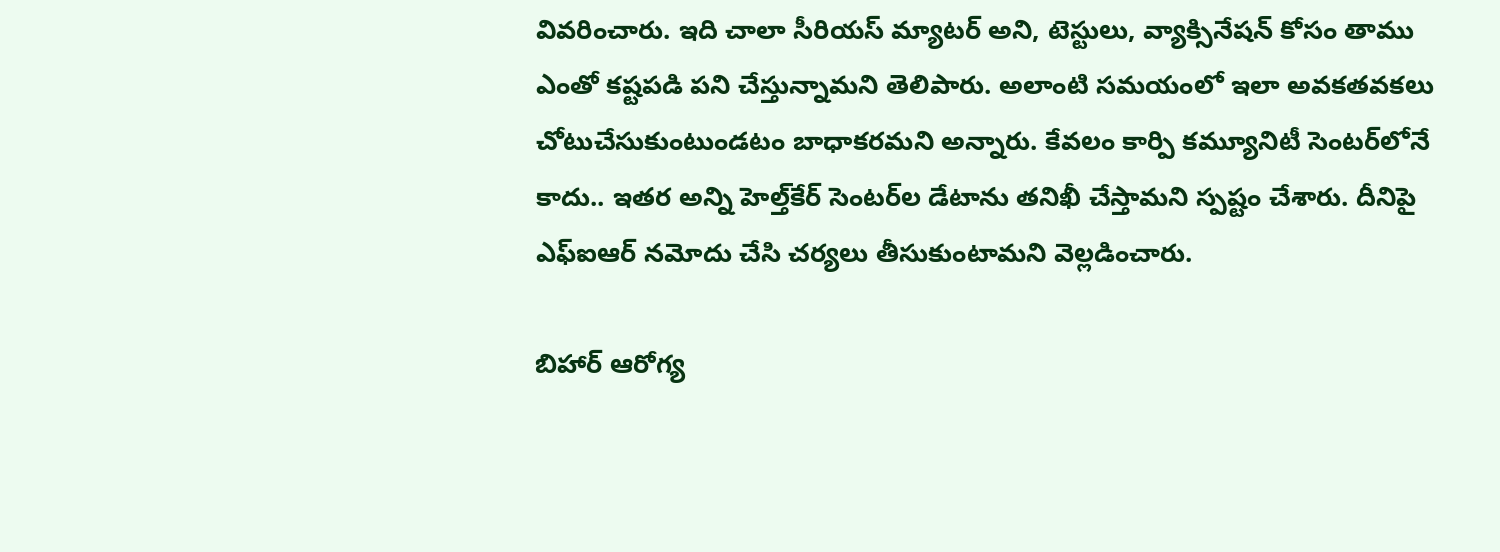వివరించారు. ఇది చాలా సీరియస్ మ్యాటర్ అని, టెస్టులు, వ్యాక్సినేషన్ కోసం తాము ఎంతో కష్టపడి పని చేస్తున్నామని తెలిపారు. అలాంటి సమయంలో ఇలా అవకతవకలు చోటుచేసుకుంటుండటం బాధాకరమని అన్నారు. కేవలం కార్పి కమ్యూనిటీ సెంటర్‌లోనే కాదు.. ఇతర అన్ని హెల్త్‌కేర్ సెంటర్‌ల డేటాను తనిఖీ చేస్తామని స్పష్టం చేశారు. దీనిపై ఎఫ్ఐఆర్ నమోదు చేసి చర్యలు తీసుకుంటామని వెల్లడించారు.

బిహార్ ఆరోగ్య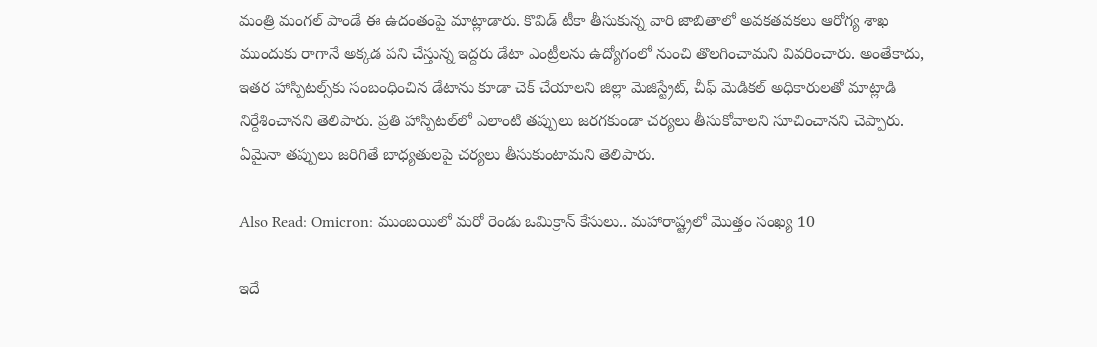మంత్రి మంగల్ పాండే ఈ ఉదంతంపై మాట్లాడారు. కొవిడ్ టీకా తీసుకున్న వారి జాబితాలో అవకతవకలు ఆరోగ్య శాఖ ముందుకు రాగానే అక్కడ పని చేస్తున్న ఇద్దరు డేటా ఎంట్రీలను ఉద్యోగంలో నుంచి తొలగించామని వివరించారు. అంతేకాదు, ఇతర హాస్పిటల్స్‌కు సంబంధించిన డేటాను కూడా చెక్ చేయాలని జిల్లా మెజిస్ట్రేట్, చీఫ్ మెడికల్ అధికారులతో మాట్లాడి నిర్దేశించానని తెలిపారు. ప్రతి హాస్పిటల్‌లో ఎలాంటి తప్పులు జరగకుండా చర్యలు తీసుకోవాలని సూచించానని చెప్పారు. ఏమైనా తప్పులు జరిగితే బాధ్యతులపై చర్యలు తీసుకుంటామని తెలిపారు.

Also Read: Omicron: ముంబయిలో మరో రెండు ఒమిక్రాన్ కేసులు.. మహారాష్ట్రలో మొత్తం సంఖ్య 10

ఇదే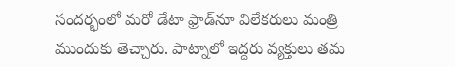సందర్భంలో మరో డేటా ఫ్రాడ్‌నూ విలేకరులు మంత్రి ముందుకు తెచ్చారు. పాట్నాలో ఇద్దరు వ్యక్తులు తమ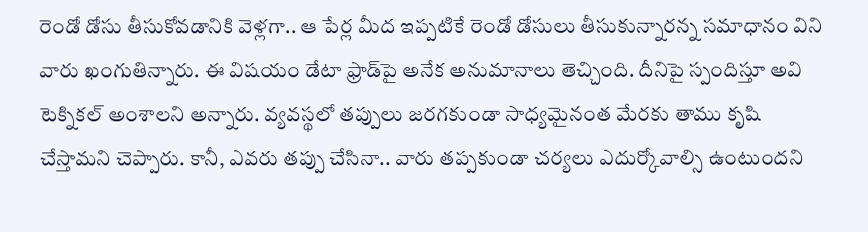రెండో డోసు తీసుకోవడానికి వెళ్లగా.. ఆ పేర్ల మీద ఇప్పటికే రెండో డోసులు తీసుకున్నారన్న సమాధానం విని వారు ఖంగుతిన్నారు. ఈ విషయం డేటా ఫ్రాడ్‌పై అనేక అనుమానాలు తెచ్చింది. దీనిపై స్పందిస్తూ అవి టెక్నికల్ అంశాలని అన్నారు. వ్యవస్థలో తప్పులు జరగకుండా సాధ్యమైనంత మేరకు తాము కృషి చేస్తామని చెప్పారు. కానీ, ఎవరు తప్పు చేసినా.. వారు తప్పకుండా చర్యలు ఎదుర్కోవాల్సి ఉంటుందని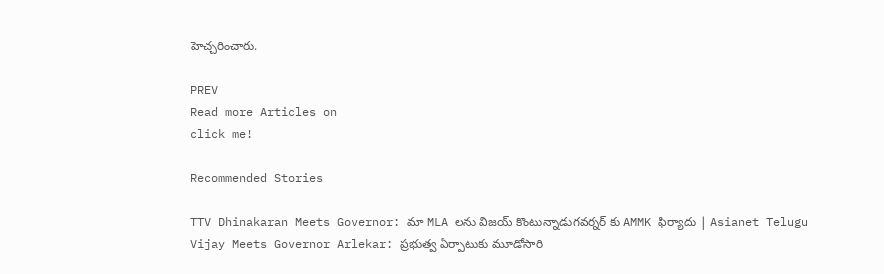హెచ్చరించారు.

PREV
Read more Articles on
click me!

Recommended Stories

TTV Dhinakaran Meets Governor: మా MLA లను విజయ్ కొంటున్నాడుగవర్నర్ కు AMMK ఫిర్యాదు | Asianet Telugu
Vijay Meets Governor Arlekar: ప్రభుత్వ ఏర్పాటుకు మూడోసారి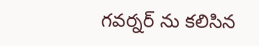గవర్నర్ ను కలిసిన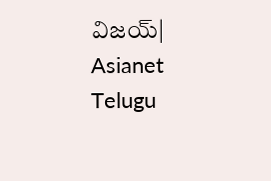విజయ్| Asianet Telugu